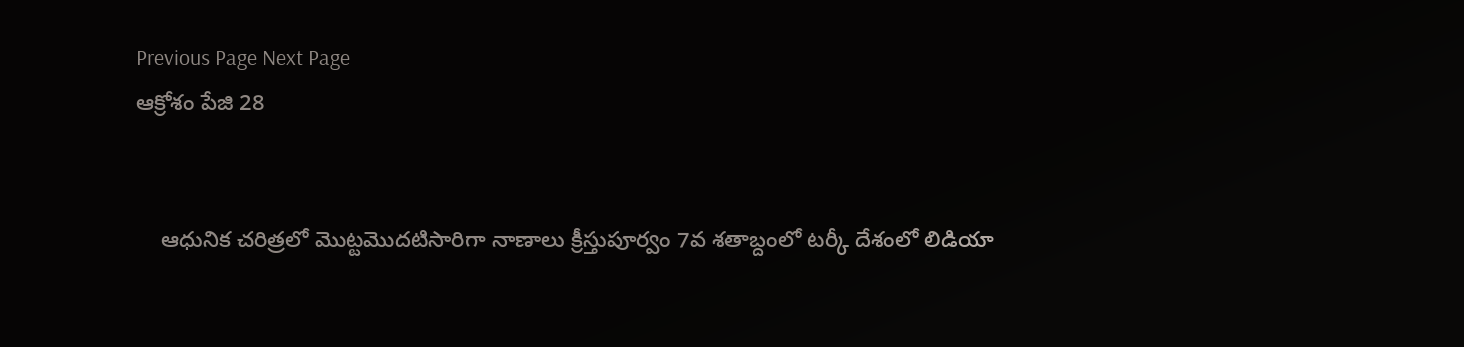Previous Page Next Page
ఆక్రోశం పేజి 28


    ఆధునిక చరిత్రలో మొట్టమొదటిసారిగా నాణాలు క్రీస్తుపూర్వం 7వ శతాబ్దంలో టర్కీ దేశంలో లిడియా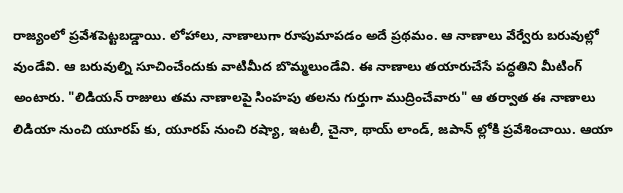రాజ్యంలో ప్రవేశపెట్టబడ్డాయి. లోహాలు, నాణాలుగా రూపుమాపడం అదే ప్రథమం. ఆ నాణాలు వేర్వేరు బరువుల్లో వుండేవి. ఆ బరువుల్ని సూచించేందుకు వాటిమీద బొమ్మలుండేవి. ఈ నాణాలు తయారుచేసే పద్ధతిని మీటింగ్ అంటారు. "లిడియన్ రాజులు తమ నాణాలపై సింహపు తలను గుర్తుగా ముద్రించేవారు" ఆ తర్వాత ఈ నాణాలు లిడియా నుంచి యూరప్ కు, యూరప్ నుంచి రష్యా, ఇటలీ, చైనా, థాయ్ లాండ్, జపాన్ ల్లోకి ప్రవేశించాయి. ఆయా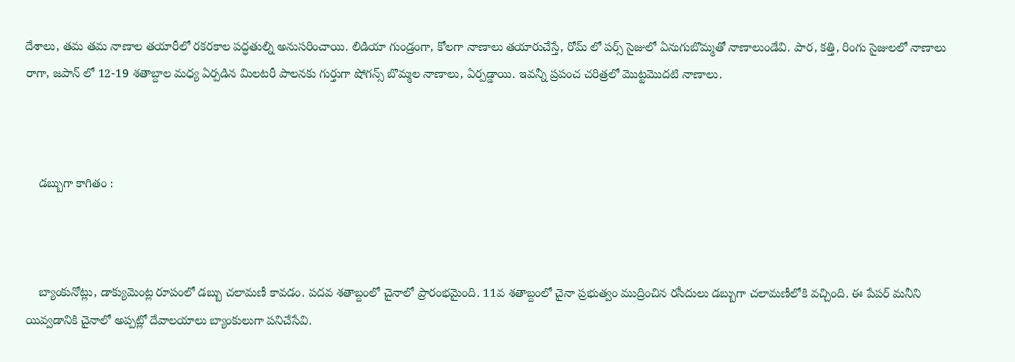దేశాలు, తమ తమ నాణాల తయారీలో రకరకాల పద్ధతుల్ని అనుసరించాయి. లిడియా గుండ్రంగా, కోలగా నాణాలు తయారుచేస్తే, రోమ్ లో పర్స్ సైజులో ఏనుగుబొమ్మతో నాణాలుండేవి. పార, కత్తి, రింగు సైజులలో నాణాలు రాగా, జపాన్ లో 12-19 శతాబ్దాల మధ్య ఏర్పడిన మిలటరీ పాలనకు గుర్తుగా షోగన్స్ బొమ్మల నాణాలు, ఏర్పడ్డాయి. ఇవన్నీ ప్రపంచ చరిత్రలో మొట్టమొదటి నాణాలు.



    డబ్బుగా కాగితం :



    బ్యాంకునోట్లు, డాక్యుమెంట్ల రూపంలో డబ్బు చలామణీ కావడం. పదవ శతాబ్దంలో చైనాలో ప్రారంభమైంది. 11వ శతాబ్దంలో చైనా ప్రభుత్వం ముద్రించిన రసీదులు డబ్బుగా చలామణీలోకి వచ్చింది. ఈ పేపర్ మనీని యివ్వడానికి చైనాలో అప్పట్లో దేవాలయాలు బ్యాంకులుగా పనిచేసేవి.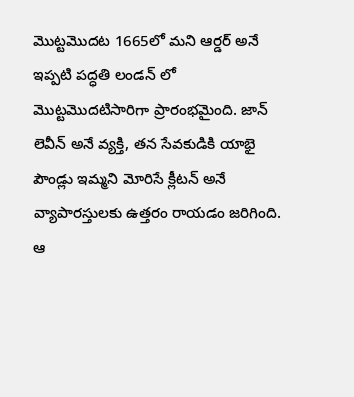మొట్టమొదట 1665లో మని ఆర్డర్ అనే ఇప్పటి పద్ధతి లండన్ లో మొట్టమొదటిసారిగా ప్రారంభమైంది. జాన్ లెవీన్ అనే వ్యక్తి, తన సేవకుడికి యాభై పౌండ్లు ఇమ్మని మోరిసే క్లీటన్ అనే వ్యాపారస్తులకు ఉత్తరం రాయడం జరిగింది. ఆ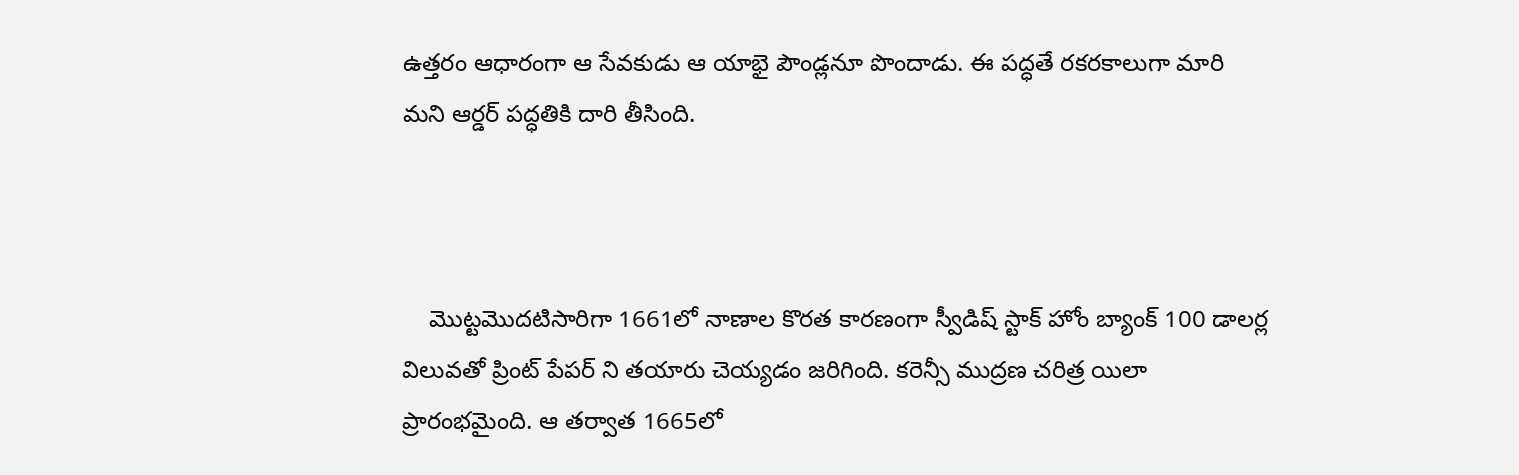ఉత్తరం ఆధారంగా ఆ సేవకుడు ఆ యాభై పౌండ్లనూ పొందాడు. ఈ పద్ధతే రకరకాలుగా మారి మని ఆర్డర్ పద్ధతికి దారి తీసింది.



    మొట్టమొదటిసారిగా 1661లో నాణాల కొరత కారణంగా స్వీడిష్ స్టాక్ హోం బ్యాంక్ 100 డాలర్ల విలువతో ప్రింట్ పేపర్ ని తయారు చెయ్యడం జరిగింది. కరెన్సీ ముద్రణ చరిత్ర యిలా ప్రారంభమైంది. ఆ తర్వాత 1665లో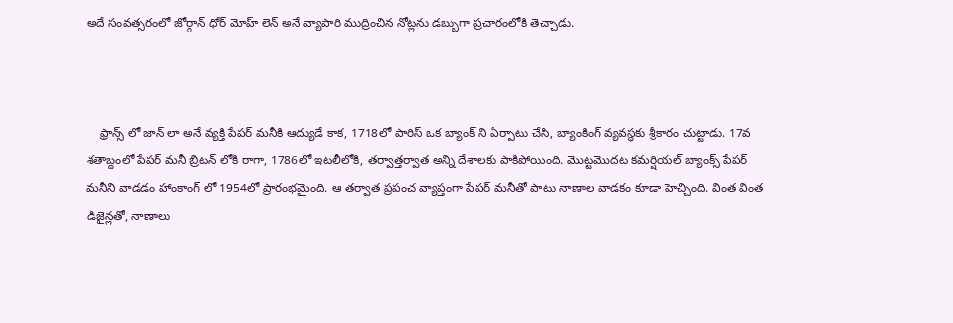అదే సంవత్సరంలో జోర్గాన్ ధోర్ మోహ్ లెన్ అనే వ్యాపారి ముద్రించిన నోట్లను డబ్బుగా ప్రచారంలోకి తెచ్చాడు.



    ఫ్రాన్స్ లో జాన్ లా అనే వ్యక్తి పేపర్ మనీకి ఆద్యుడే కాక, 1718లో పారిస్ ఒక బ్యాంక్ ని ఏర్పాటు చేసి, బ్యాంకింగ్ వ్యవస్థకు శ్రీకారం చుట్టాడు. 17వ శతాబ్దంలో పేపర్ మనీ బ్రిటన్ లోకి రాగా, 1786లో ఇటలీలోకి, తర్వాత్తర్వాత అన్ని దేశాలకు పాకిపోయింది. మొట్టమొదట కమర్షియల్ బ్యాంక్స్ పేపర్ మనీని వాడడం హాంకాంగ్ లో 1954లో ప్రారంభమైంది. ఆ తర్వాత ప్రపంచ వ్యాప్తంగా పేపర్ మనీతో పాటు నాణాల వాడకం కూడా హెచ్చింది. వింత వింత డిజైన్లతో, నాణాలు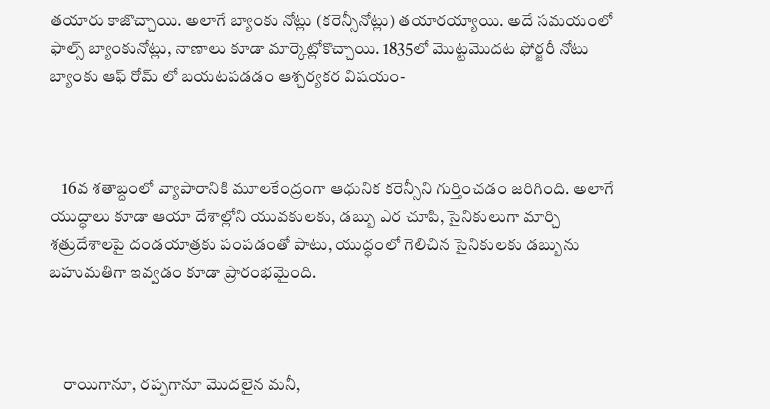తయారు కాజొచ్చాయి. అలాగే బ్యాంకు నోట్లు (కరెన్సీనోట్లు) తయారయ్యాయి. అదే సమయంలో ఫాల్స్ బ్యాంకునోట్లు, నాణాలు కూడా మార్కెట్లోకొచ్చాయి. 1835లో మొట్టమొదట ఫోర్జరీ నోటు బ్యాంకు ఆఫ్ రోమ్ లో బయటపడడం ఆశ్చర్యకర విషయం-



    16వ శతాబ్దంలో వ్యాపారానికి మూలకేంద్రంగా ఆధునిక కరెన్సీని గుర్తించడం జరిగింది. అలాగే యుద్ధాలు కూడా ఆయా దేశాల్లోని యువకులకు, డబ్బు ఎర చూపి, సైనికులుగా మార్చి శత్రుదేశాలపై దండయాత్రకు పంపడంతో పాటు, యుద్ధంలో గెలిచిన సైనికులకు డబ్బును బహుమతిగా ఇవ్వడం కూడా ప్రారంభమైంది.



    రాయిగానూ, రప్పగానూ మొదలైన మనీ,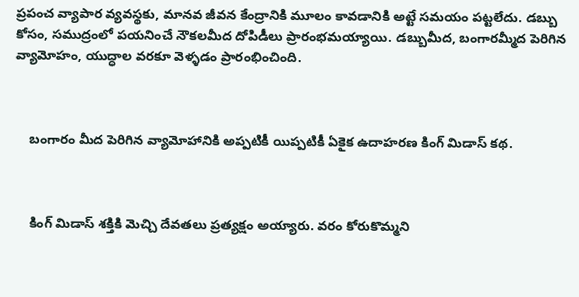ప్రపంచ వ్యాపార వ్యవస్థకు, మానవ జీవన కేంద్రానికి మూలం కావడానికి అట్టే సమయం పట్టలేదు. డబ్బు కోసం, సముద్రంలో పయనించే నౌకలమీద దోపిడీలు ప్రారంభమయ్యాయి. డబ్బుమీద, బంగారమ్మీద పెరిగిన వ్యామోహం, యుద్ధాల వరకూ వెళ్ళడం ప్రారంభించింది.



    బంగారం మీద పెరిగిన వ్యామోహానికి అప్పటికీ యిప్పటికీ ఏకైక ఉదాహరణ కింగ్ మిడాస్ కథ.



    కింగ్ మిడాస్ శక్తికి మెచ్చి దేవతలు ప్రత్యక్షం అయ్యారు. వరం కోరుకొమ్మని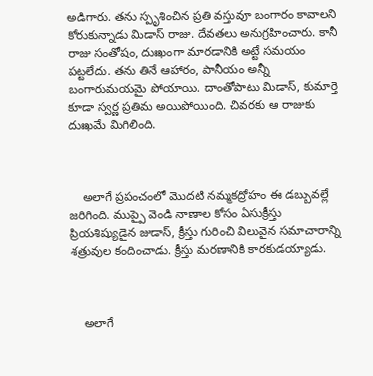అడిగారు. తను స్పృశించిన ప్రతి వస్తువూ బంగారం కావాలని కోరుకున్నాడు మిడాస్ రాజు. దేవతలు అనుగ్రహించారు. కానీ రాజు సంతోషం, దుఃఖంగా మారడానికి అట్టే సమయం పట్టలేదు. తను తినే ఆహారం, పానీయం అన్నీ బంగారుమయమై పోయాయి. దాంతోపాటు మిడాస్, కుమార్తె కూడా స్వర్ణ ప్రతిమ అయిపోయింది. చివరకు ఆ రాజుకు దుఃఖమే మిగిలింది.



    అలాగే ప్రపంచంలో మొదటి నమ్మకద్రోహం ఈ డబ్బువల్లే జరిగింది. ముప్పై వెండి నాణాల కోసం ఏసుక్రీస్తు ప్రియశిష్యుడైన జుడాస్, క్రీస్తు గురించి విలువైన సమాచారాన్ని శత్రువుల కందించాడు. క్రీస్తు మరణానికి కారకుడయ్యాడు.



    అలాగే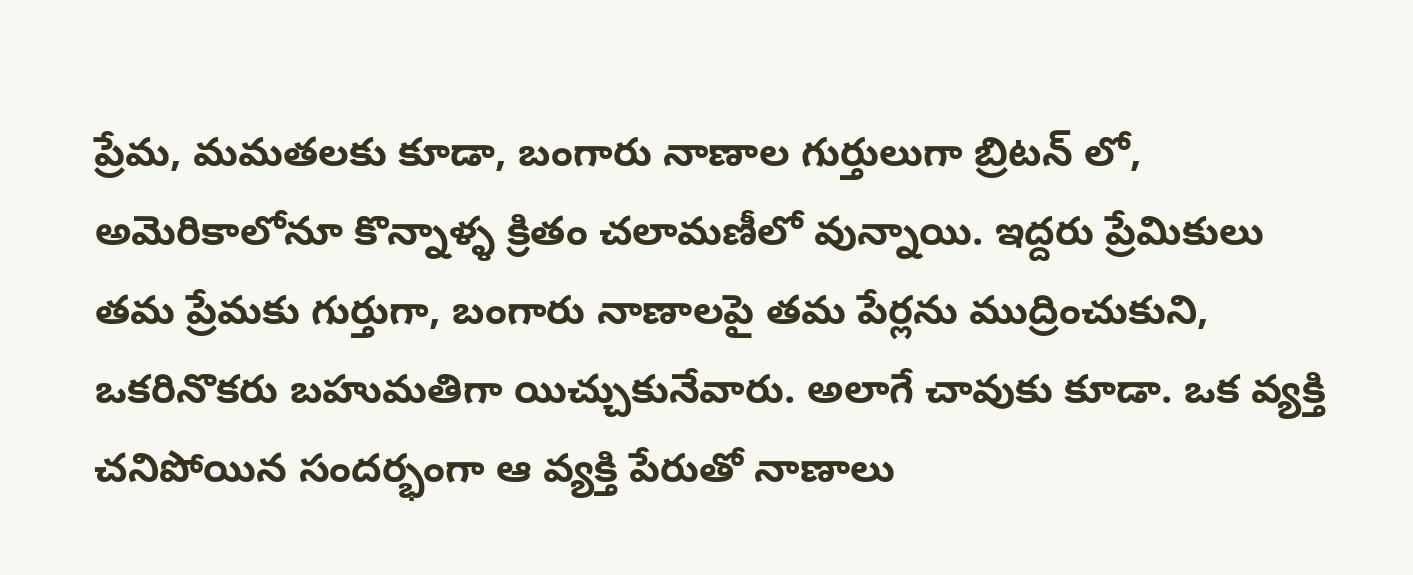ప్రేమ, మమతలకు కూడా, బంగారు నాణాల గుర్తులుగా బ్రిటన్ లో, అమెరికాలోనూ కొన్నాళ్ళ క్రితం చలామణీలో వున్నాయి. ఇద్దరు ప్రేమికులు తమ ప్రేమకు గుర్తుగా, బంగారు నాణాలపై తమ పేర్లను ముద్రించుకుని, ఒకరినొకరు బహుమతిగా యిచ్చుకునేవారు. అలాగే చావుకు కూడా. ఒక వ్యక్తి చనిపోయిన సందర్భంగా ఆ వ్యక్తి పేరుతో నాణాలు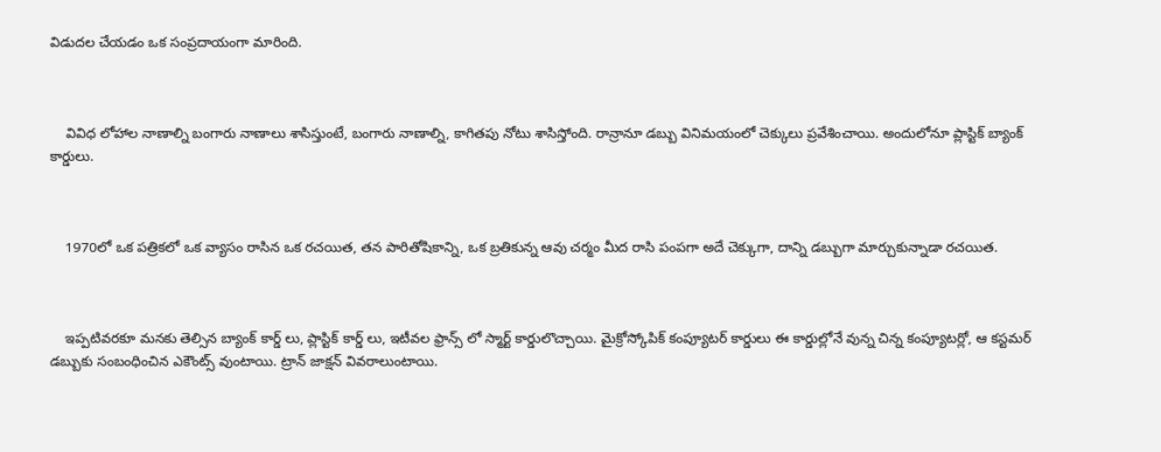విడుదల చేయడం ఒక సంప్రదాయంగా మారింది.



    వివిధ లోహాల నాణాల్ని బంగారు నాణాలు శాసిస్తుంటే, బంగారు నాణాల్ని, కాగితపు నోటు శాసిస్తోంది. రాన్రానూ డబ్బు వినిమయంలో చెక్కులు ప్రవేశించాయి. అందులోనూ ప్లాస్టిక్ బ్యాంక్ కార్డులు.



    1970లో ఒక పత్రికలో ఒక వ్యాసం రాసిన ఒక రచయిత, తన పారితోషికాన్ని, ఒక బ్రతికున్న ఆవు చర్మం మీద రాసి పంపగా అదే చెక్కుగా, దాన్ని డబ్బుగా మార్చుకున్నాడా రచయిత.



    ఇప్పటివరకూ మనకు తెల్సిన బ్యాంక్ కార్డ్ లు, ప్లాస్టిక్ కార్డ్ లు, ఇటీవల ఫ్రాన్స్ లో స్మార్ట్ కార్డులొచ్చాయి. మైక్రోస్కోపిక్ కంప్యూటర్ కార్డులు ఈ కార్డుల్లోనే వున్న చిన్న కంప్యూటర్లో, ఆ కస్టమర్ డబ్బుకు సంబంధించిన ఎకౌంట్స్ వుంటాయి. ట్రాన్ జాక్షన్ వివరాలుంటాయి.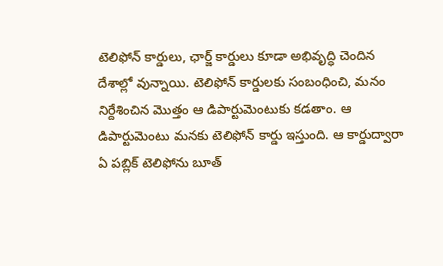టెలిఫోన్ కార్డులు, ఛార్జ్ కార్డులు కూడా అభివృద్ధి చెందిన దేశాల్లో వున్నాయి. టెలిఫోన్ కార్డులకు సంబంధించి, మనం నిర్దేశించిన మొత్తం ఆ డిపార్టుమెంటుకు కడతాం. ఆ డిపార్టుమెంటు మనకు టెలిఫోన్ కార్డు ఇస్తుంది. ఆ కార్డుద్వారా ఏ పబ్లిక్ టెలిఫోను బూత్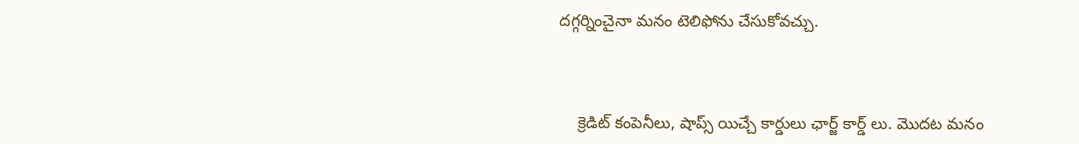దగ్గర్నించైనా మనం టెలిఫోను చేసుకోవచ్చు.



    క్రెడిట్ కంపెనీలు, షాప్స్ యిచ్చే కార్డులు ఛార్జ్ కార్డ్ లు. మొదట మనం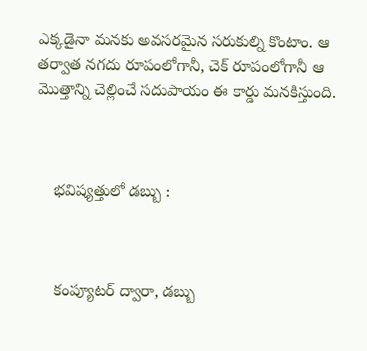ఎక్కడైనా మనకు అవసరమైన సరుకుల్ని కొంటాం. ఆ తర్వాత నగదు రూపంలోగానీ, చెక్ రూపంలోగానీ ఆ మొత్తాన్ని చెల్లించే సదుపాయం ఈ కార్డు మనకిస్తుంది.



    భవిష్యత్తులో డబ్బు :



    కంప్యూటర్ ద్వారా, డబ్బు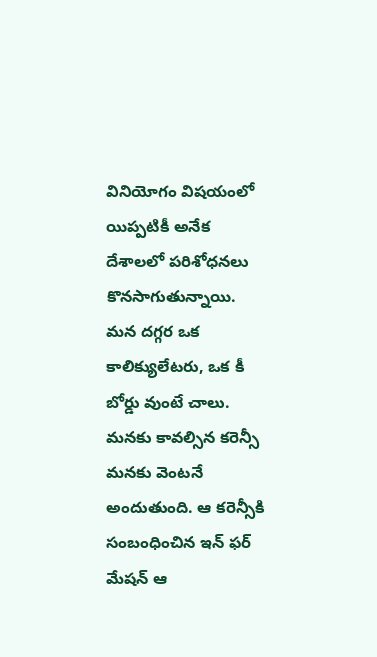వినియోగం విషయంలో యిప్పటికీ అనేక దేశాలలో పరిశోధనలు కొనసాగుతున్నాయి. మన దగ్గర ఒక కాలిక్యులేటరు, ఒక కీ బోర్డు వుంటే చాలు. మనకు కావల్సిన కరెన్సీ మనకు వెంటనే అందుతుంది. ఆ కరెన్సీకి సంబంధించిన ఇన్ ఫర్ మేషన్ ఆ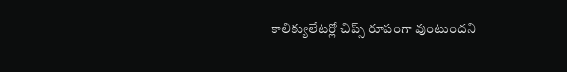కాలిక్యులేటర్లో చిప్స్ రూపంగా వుంటుందని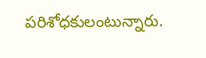పరిశోధకులంటున్నారు.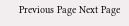Previous Page Next Page